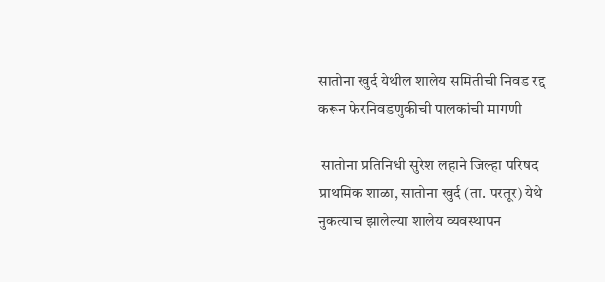सातोना खुर्द येथील शालेय समितीची निवड रद्द करून फेरनिवडणुकीची पालकांची मागणी

 सातोना प्रतिनिधी सुरेश लहाने जिल्हा परिषद प्राथमिक शाळा, सातोना खुर्द (ता. परतूर) येथे नुकत्याच झालेल्या शालेय व्यवस्थापन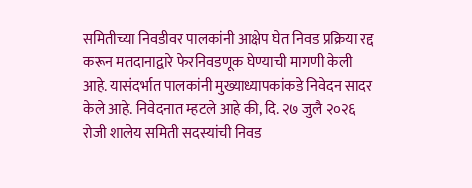समितीच्या निवडीवर पालकांनी आक्षेप घेत निवड प्रक्रिया रद्द करून मतदानाद्वारे फेरनिवडणूक घेण्याची मागणी केली आहे. यासंदर्भात पालकांनी मुख्याध्यापकांकडे निवेदन सादर केले आहे. निवेदनात म्हटले आहे की, दि. २७ जुलै २०२६ रोजी शालेय समिती सदस्यांची निवड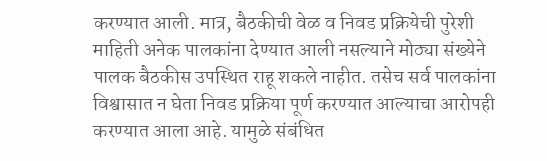करण्यात आली. मात्र, बैठकीची वेळ व निवड प्रक्रियेची पुरेशी माहिती अनेक पालकांना देण्यात आली नसल्याने मोठ्या संख्येने पालक बैठकीस उपस्थित राहू शकले नाहीत. तसेच सर्व पालकांना विश्वासात न घेता निवड प्रक्रिया पूर्ण करण्यात आल्याचा आरोपही करण्यात आला आहे. यामुळे संबंधित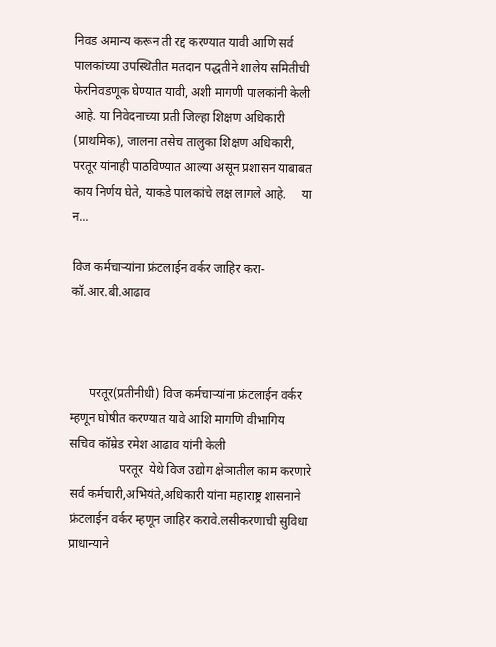निवड अमान्य करून ती रद्द करण्यात यावी आणि सर्व पालकांच्या उपस्थितीत मतदान पद्धतीने शालेय समितीची फेरनिवडणूक घेण्यात यावी, अशी मागणी पालकांनी केली आहे. या निवेदनाच्या प्रती जिल्हा शिक्षण अधिकारी  (प्राथमिक), जालना तसेच तालुका शिक्षण अधिकारी, परतूर यांनाही पाठविण्यात आल्या असून प्रशासन याबाबत काय निर्णय घेते, याकडे पालकांचे लक्ष लागले आहे.     या न...

विज कर्मचाऱ्यांना फ्रंटलाईन वर्कर जाहिर करा-कॉ.आर.बी.आढाव



      परतूर(प्रतीनीधी) विज कर्मचाऱ्यांना फ्रंटलाईन वर्कर म्हणून घोषीत करण्यात यावे आशि मागणि वीभागिय सचिव कॉम्रेड रमेश आढाव यांनी केली
                परतूर  येथे विज उद्योग क्षेञातील काम करणारे सर्व कर्मचारी,अभियंते,अधिकारी यांना महाराष्ट्र शासनाने फ्रंटलाईन वर्कर म्हणून जाहिर करावे.लसीकरणाची सुविधा प्राधान्याने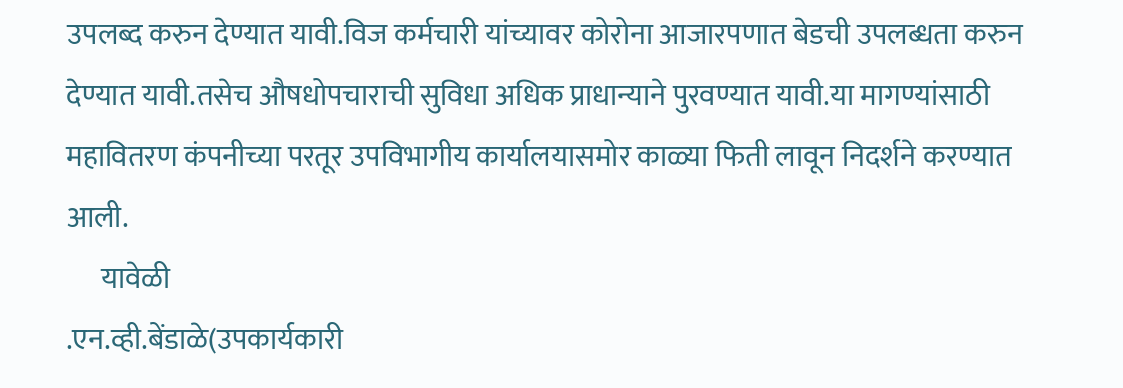उपलब्द करुन देण्यात यावी.विज कर्मचारी यांच्यावर कोरोना आजारपणात बेडची उपलब्धता करुन देण्यात यावी.तसेच औषधोपचाराची सुविधा अधिक प्राधान्याने पुरवण्यात यावी.या मागण्यांसाठी महावितरण कंपनीच्या परतूर उपविभागीय कार्यालयासमोर काळ्या फिती लावून निदर्शने करण्यात आली.
      यावेळी
.एन.व्ही.बेंडाळे(उपकार्यकारी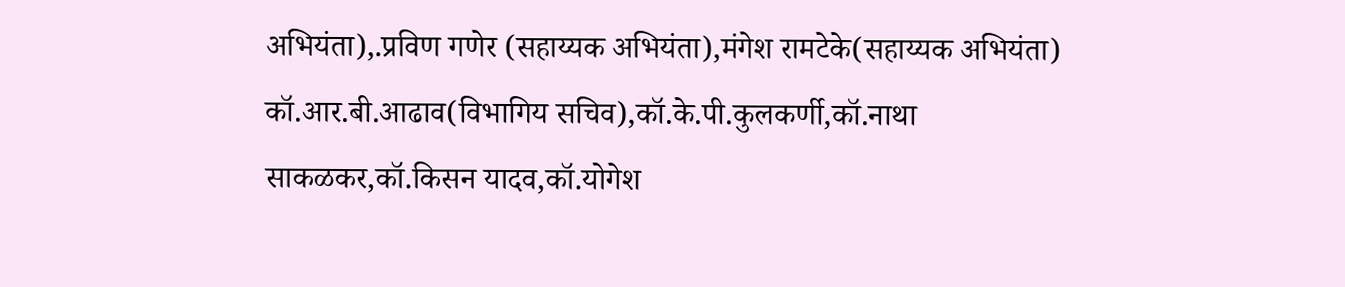अभियंता),.प्रविण गणेर (सहाय्यक अभियंता),मंगेश रामटेके(सहाय्यक अभियंता)
कॉ.आर.बी.आढाव(विभागिय सचिव),कॉ.के.पी.कुलकर्णी,कॉ.नाथा साकळकर,कॉ.किसन यादव,कॉ.योगेश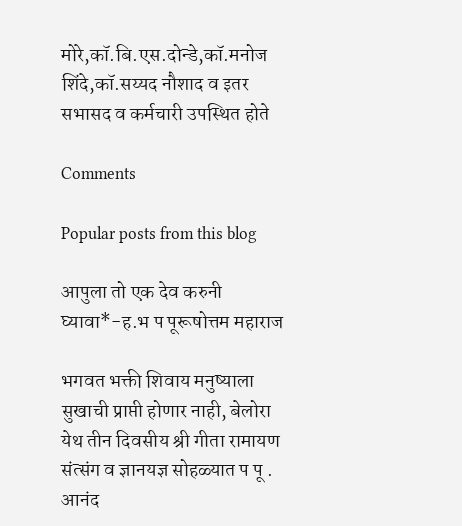मोरे,कॉ.बि.एस.दोन्डे,कॉ.मनोज शिंदे,कॉ.सय्यद नौशाद व इतर सभासद व कर्मचारी उपस्थित होते

Comments

Popular posts from this blog

आपुला तो एक देव करुनी घ्यावा*-ह.भ प पूरूषोत्तम महाराज

भगवत भक्ती शिवाय मनुष्याला सुखाची प्राप्ती होणार नाही, बेलोरा येथ तीन दिवसीय श्री गीता रामायण संत्संग व ज्ञानयज्ञ सोहळ्यात प पू . आनंद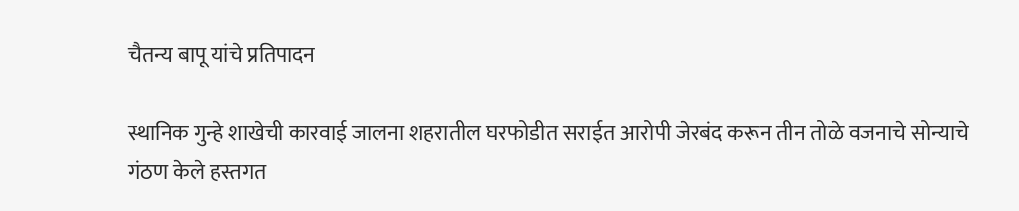चैतन्य बापू यांचे प्रतिपादन

स्थानिक गुन्हे शाखेची कारवाई जालना शहरातील घरफोडीत सराईत आरोपी जेरबंद करून तीन तोळे वजनाचे सोन्याचे गंठण केले हस्तगत